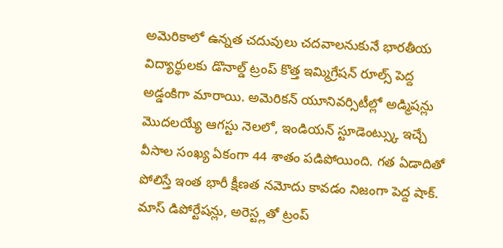అమెరికాలో ఉన్నత చదువులు చదవాలనుకునే భారతీయ విద్యార్థులకు డొనాల్డ్ ట్రంప్ కొత్త ఇమ్మిగ్రేషన్ రూల్స్ పెద్ద అడ్డంకిగా మారాయి. అమెరికన్ యూనివర్సిటీల్లో అడ్మిషన్లు మొదలయ్యే ఆగస్టు నెలలో, ఇండియన్ స్టూడెంట్స్కు ఇచ్చే వీసాల సంఖ్య ఏకంగా 44 శాతం పడిపోయింది. గత ఏడాదితో పోలిస్తే ఇంత భారీ క్షీణత నమోదు కావడం నిజంగా పెద్ద షాక్. మాస్ డిపోర్టేషన్లు, అరెస్ట్లతో ట్రంప్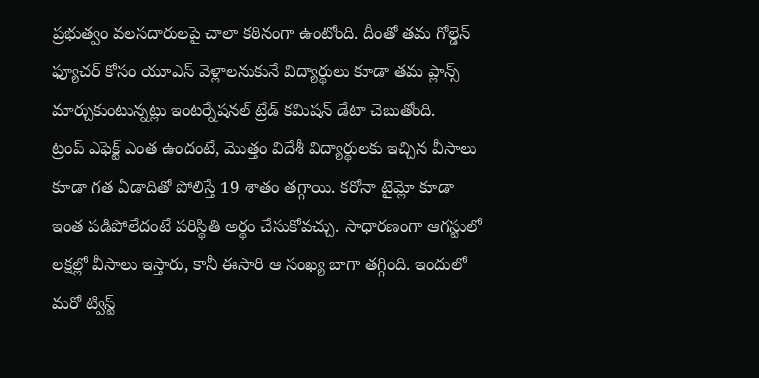ప్రభుత్వం వలసదారులపై చాలా కఠినంగా ఉంటోంది. దీంతో తమ గోల్డెన్ ఫ్యూచర్ కోసం యూఎస్ వెళ్లాలనుకునే విద్యార్థులు కూడా తమ ప్లాన్స్ మార్చుకుంటున్నట్లు ఇంటర్నేషనల్ ట్రేడ్ కమిషన్ డేటా చెబుతోంది.
ట్రంప్ ఎఫెక్ట్ ఎంత ఉందంటే, మొత్తం విదేశీ విద్యార్థులకు ఇచ్చిన వీసాలు కూడా గత ఏడాదితో పోలిస్తే 19 శాతం తగ్గాయి. కరోనా టైమ్లో కూడా ఇంత పడిపోలేదంటే పరిస్థితి అర్థం చేసుకోవచ్చు. సాధారణంగా ఆగస్టులో లక్షల్లో వీసాలు ఇస్తారు, కానీ ఈసారి ఆ సంఖ్య బాగా తగ్గింది. ఇందులో మరో ట్విస్ట్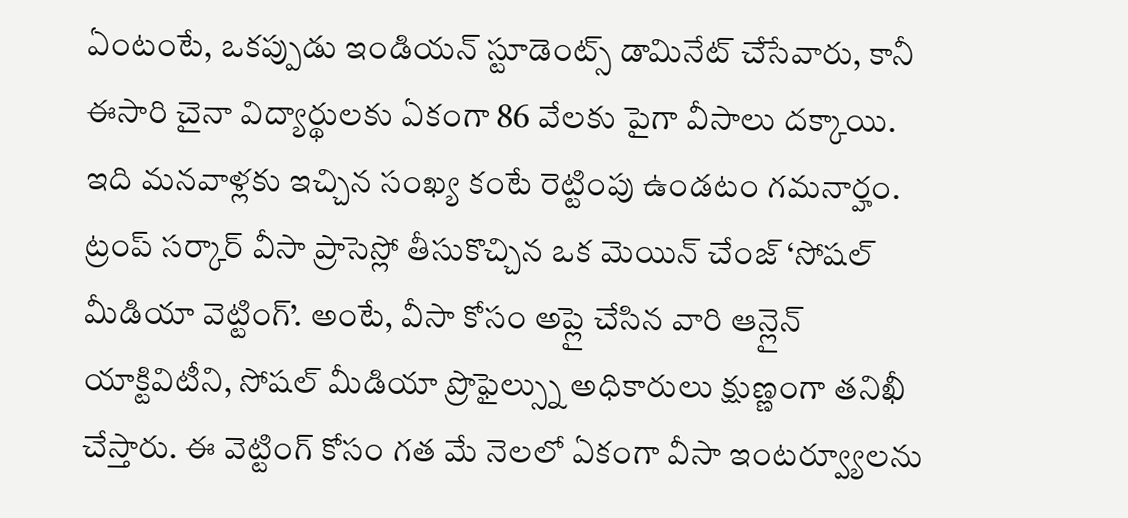ఏంటంటే, ఒకప్పుడు ఇండియన్ స్టూడెంట్స్ డామినేట్ చేసేవారు, కానీ ఈసారి చైనా విద్యార్థులకు ఏకంగా 86 వేలకు పైగా వీసాలు దక్కాయి. ఇది మనవాళ్లకు ఇచ్చిన సంఖ్య కంటే రెట్టింపు ఉండటం గమనార్హం.
ట్రంప్ సర్కార్ వీసా ప్రాసెస్లో తీసుకొచ్చిన ఒక మెయిన్ చేంజ్ ‘సోషల్ మీడియా వెట్టింగ్’. అంటే, వీసా కోసం అప్లై చేసిన వారి ఆన్లైన్ యాక్టివిటీని, సోషల్ మీడియా ప్రొఫైల్స్ను అధికారులు క్షుణ్ణంగా తనిఖీ చేస్తారు. ఈ వెట్టింగ్ కోసం గత మే నెలలో ఏకంగా వీసా ఇంటర్వ్యూలను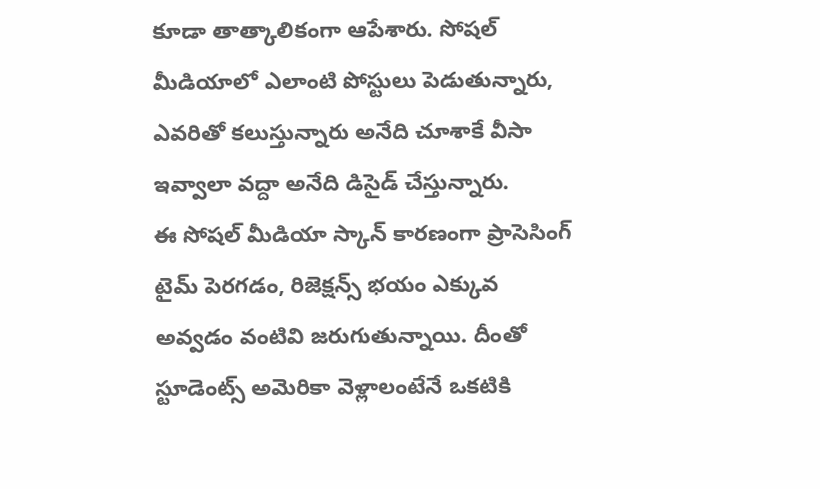కూడా తాత్కాలికంగా ఆపేశారు. సోషల్ మీడియాలో ఎలాంటి పోస్టులు పెడుతున్నారు, ఎవరితో కలుస్తున్నారు అనేది చూశాకే వీసా ఇవ్వాలా వద్దా అనేది డిసైడ్ చేస్తున్నారు.
ఈ సోషల్ మీడియా స్కాన్ కారణంగా ప్రాసెసింగ్ టైమ్ పెరగడం, రిజెక్షన్స్ భయం ఎక్కువ అవ్వడం వంటివి జరుగుతున్నాయి. దీంతో స్టూడెంట్స్ అమెరికా వెళ్లాలంటేనే ఒకటికి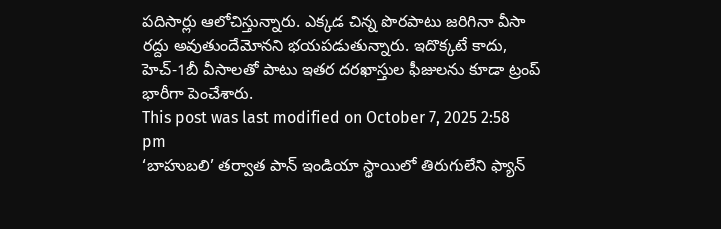పదిసార్లు ఆలోచిస్తున్నారు. ఎక్కడ చిన్న పొరపాటు జరిగినా వీసా రద్దు అవుతుందేమోనని భయపడుతున్నారు. ఇదొక్కటే కాదు, హెచ్-1బీ వీసాలతో పాటు ఇతర దరఖాస్తుల ఫీజులను కూడా ట్రంప్ భారీగా పెంచేశారు.
This post was last modified on October 7, 2025 2:58 pm
‘బాహుబలి’ తర్వాత పాన్ ఇండియా స్థాయిలో తిరుగులేని ఫ్యాన్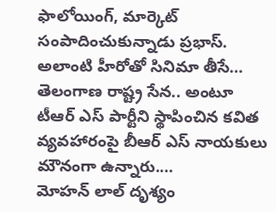ఫాలోయింగ్, మార్కెట్ సంపాదించుకున్నాడు ప్రభాస్. అలాంటి హీరోతో సినిమా తీసే…
తెలంగాణ రాష్ట్ర సేన.. అంటూ టీఆర్ ఎస్ పార్టీని స్థాపించిన కవిత వ్యవహారంపై బీఆర్ ఎస్ నాయకులు మౌనంగా ఉన్నారు.…
మోహన్ లాల్ దృశ్యం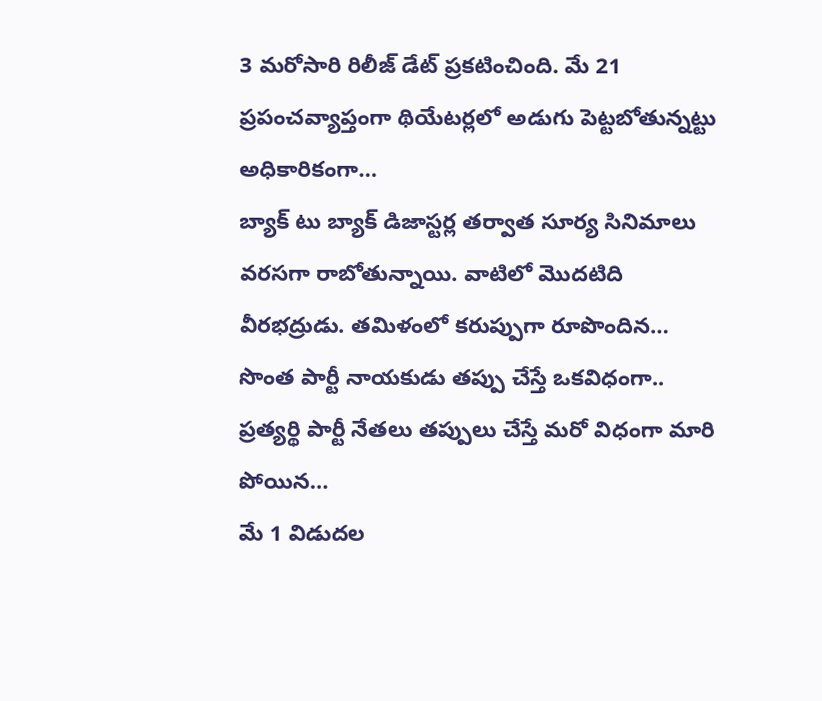3 మరోసారి రిలీజ్ డేట్ ప్రకటించింది. మే 21 ప్రపంచవ్యాప్తంగా థియేటర్లలో అడుగు పెట్టబోతున్నట్టు అధికారికంగా…
బ్యాక్ టు బ్యాక్ డిజాస్టర్ల తర్వాత సూర్య సినిమాలు వరసగా రాబోతున్నాయి. వాటిలో మొదటిది వీరభద్రుడు. తమిళంలో కరుప్పుగా రూపొందిన…
సొంత పార్టీ నాయకుడు తప్పు చేస్తే ఒకవిధంగా.. ప్రత్యర్థి పార్టీ నేతలు తప్పులు చేస్తే మరో విధంగా మారి పోయిన…
మే 1 విడుదల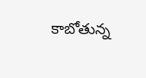కాబోతున్న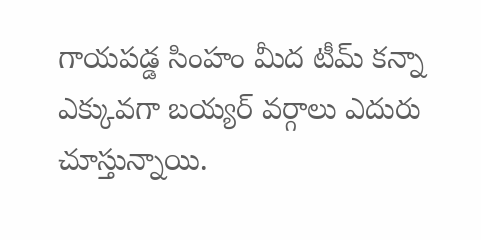గాయపడ్డ సింహం మీద టీమ్ కన్నా ఎక్కువగా బయ్యర్ వర్గాలు ఎదురు చూస్తున్నాయి.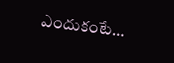ఎందుకంటే…